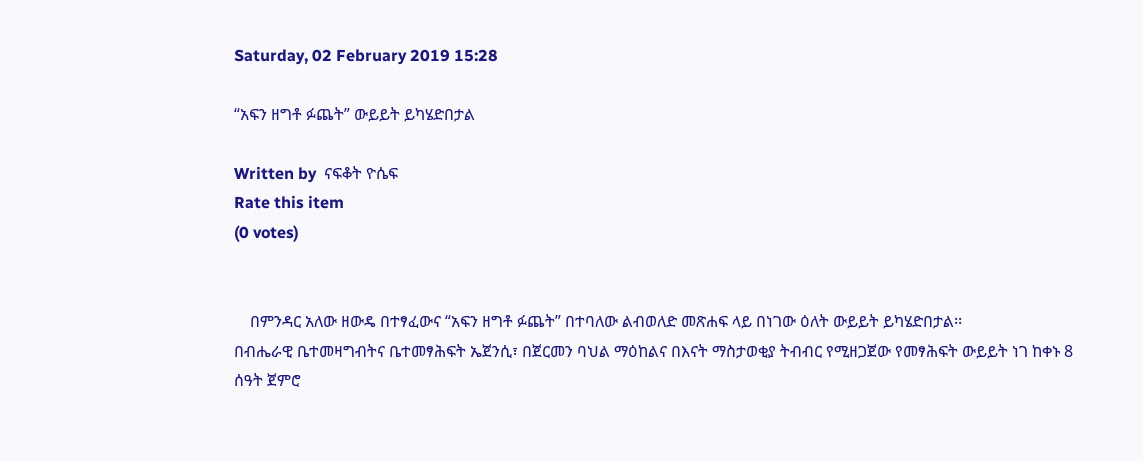Saturday, 02 February 2019 15:28

“አፍን ዘግቶ ፉጨት” ውይይት ይካሄድበታል

Written by  ናፍቆት ዮሴፍ
Rate this item
(0 votes)


    በምንዳር አለው ዘውዴ በተፃፈውና “አፍን ዘግቶ ፉጨት” በተባለው ልብወለድ መጽሐፍ ላይ በነገው ዕለት ውይይት ይካሄድበታል፡፡
በብሔራዊ ቤተመዛግብትና ቤተመፃሕፍት ኤጀንሲ፣ በጀርመን ባህል ማዕከልና በእናት ማስታወቂያ ትብብር የሚዘጋጀው የመፃሕፍት ውይይት ነገ ከቀኑ 8 ሰዓት ጀምሮ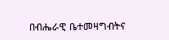በብሔራዊ ቤተመዛግብትና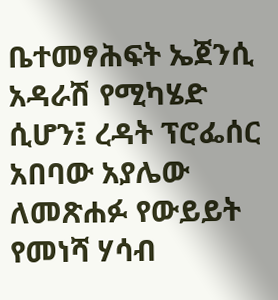ቤተመፃሕፍት ኤጀንሲ አዳራሽ የሚካሄድ ሲሆን፤ ረዳት ፕሮፌሰር አበባው አያሌው ለመጽሐፉ የውይይት የመነሻ ሃሳብ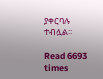ያቀርባሉ ተብሏል፡፡

Read 6693 times